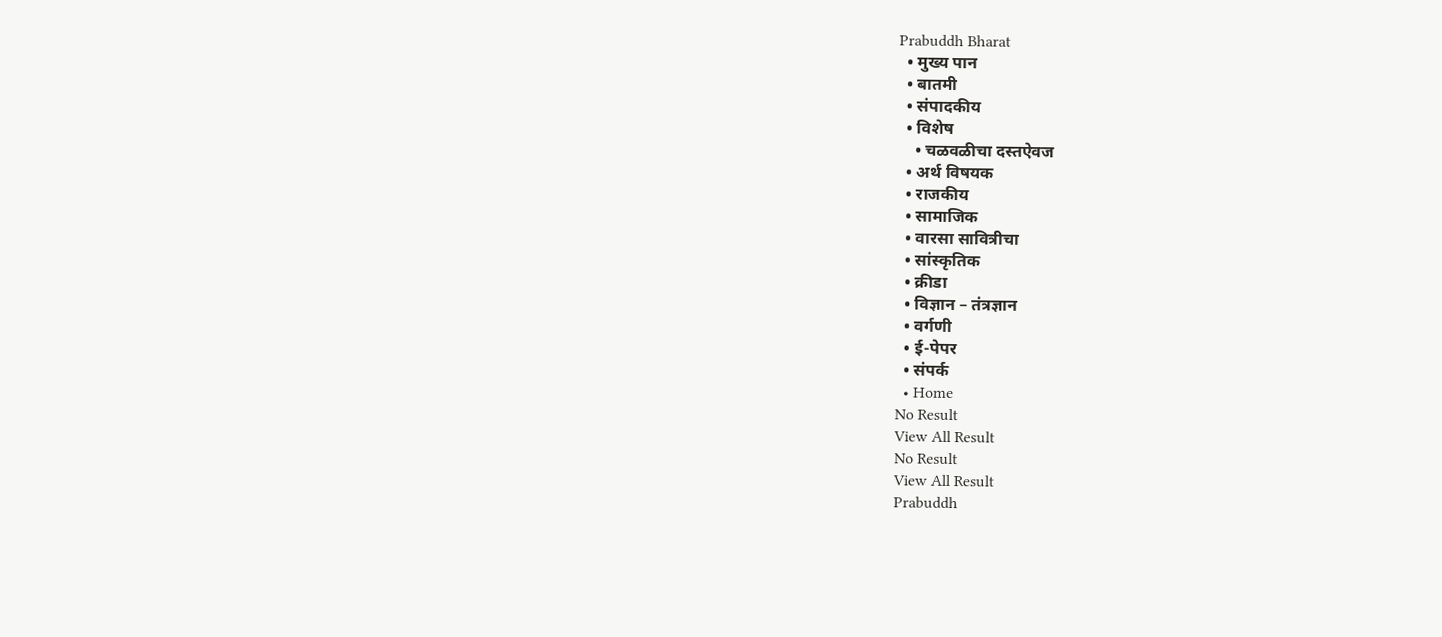Prabuddh Bharat
  • मुख्य पान
  • बातमी
  • संपादकीय
  • विशेष
    • चळवळीचा दस्तऐवज
  • अर्थ विषयक
  • राजकीय
  • सामाजिक
  • वारसा सावित्रीचा
  • सांस्कृतिक
  • क्रीडा
  • विज्ञान – तंत्रज्ञान
  • वर्गणी
  • ई-पेपर
  • संपर्क
  • Home
No Result
View All Result
No Result
View All Result
Prabuddh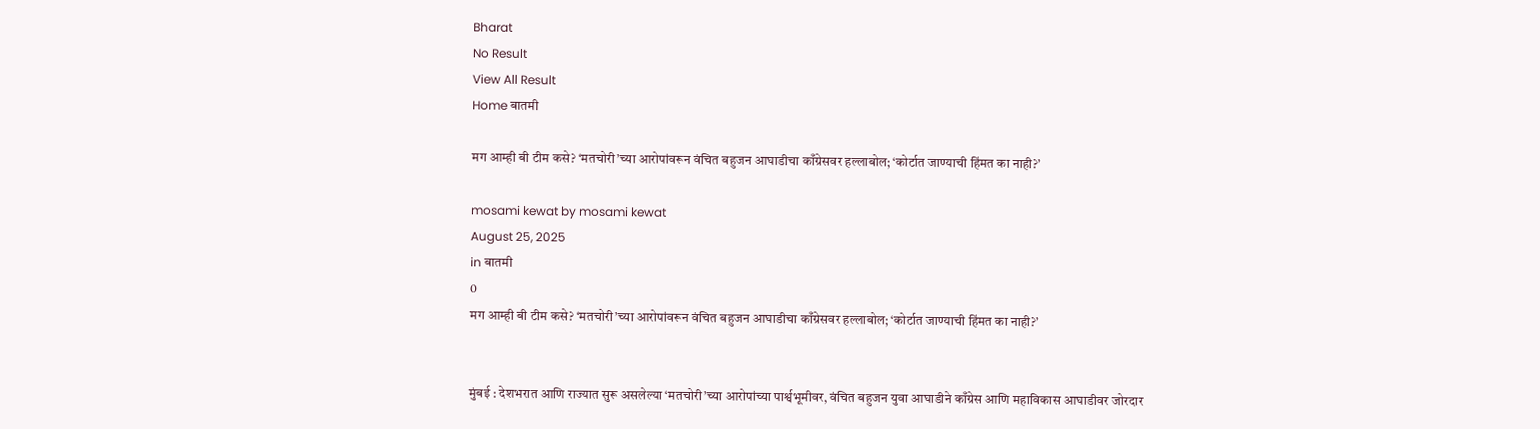Bharat
No Result
View All Result
Home बातमी

मग आम्ही बी टीम कसे? ‘मतचोरी’च्या आरोपांवरून वंचित बहुजन आघाडीचा काँग्रेसवर हल्लाबोल; ‘कोर्टात जाण्याची हिंमत का नाही?’

mosami kewat by mosami kewat
August 25, 2025
in बातमी
0
मग आम्ही बी टीम कसे? ‘मतचोरी’च्या आरोपांवरून वंचित बहुजन आघाडीचा काँग्रेसवर हल्लाबोल; ‘कोर्टात जाण्याची हिंमत का नाही?’


मुंबई : देशभरात आणि राज्यात सुरू असलेल्या ‘मतचोरी’च्या आरोपांच्या पार्श्वभूमीवर, वंचित बहुजन युवा आघाडीने काँग्रेस आणि महाविकास आघाडीवर जोरदार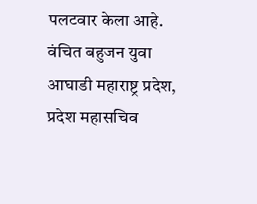पलटवार केला आहे. वंचित बहुजन युवा आघाडी महाराष्ट्र प्रदेश, प्रदेश महासचिव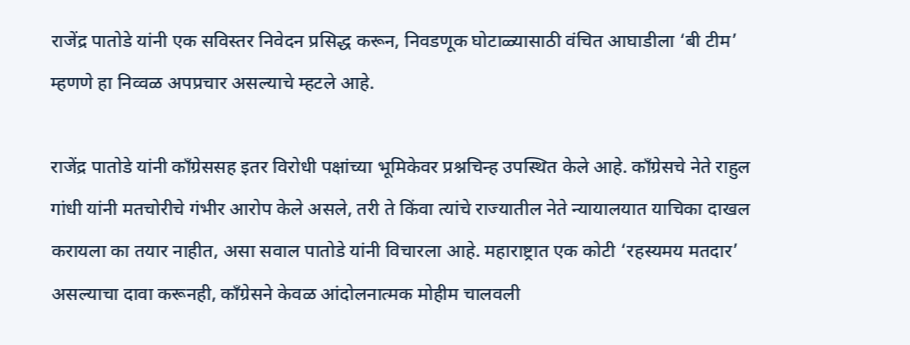राजेंद्र पातोडे यांनी एक सविस्तर निवेदन प्रसिद्ध करून, निवडणूक घोटाळ्यासाठी वंचित आघाडीला ‘बी टीम’ म्हणणे हा निव्वळ अपप्रचार असल्याचे म्हटले आहे.

राजेंद्र पातोडे यांनी काँग्रेससह इतर विरोधी पक्षांच्या भूमिकेवर प्रश्नचिन्ह उपस्थित केले आहे. काँग्रेसचे नेते राहुल गांधी यांनी मतचोरीचे गंभीर आरोप केले असले, तरी ते किंवा त्यांचे राज्यातील नेते न्यायालयात याचिका दाखल करायला का तयार नाहीत, असा सवाल पातोडे यांनी विचारला आहे. महाराष्ट्रात एक कोटी ‘रहस्यमय मतदार’ असल्याचा दावा करूनही, काँग्रेसने केवळ आंदोलनात्मक मोहीम चालवली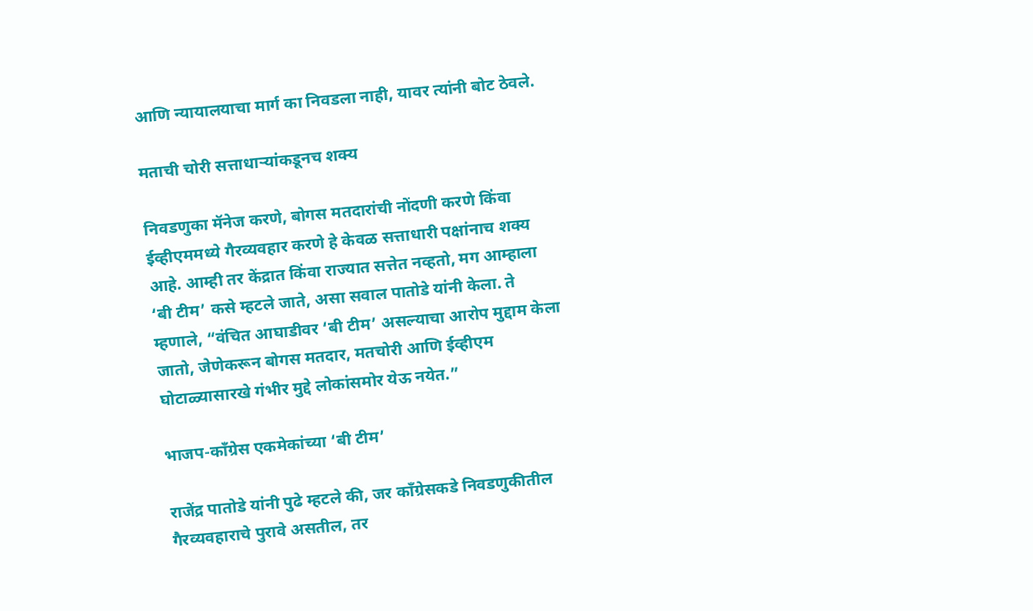आणि न्यायालयाचा मार्ग का निवडला नाही, यावर त्यांनी बोट ठेवले.

मताची चोरी सत्ताधाऱ्यांकडूनच शक्य

निवडणुका मॅनेज करणे, बोगस मतदारांची नोंदणी करणे किंवा ईव्हीएममध्ये गैरव्यवहार करणे हे केवळ सत्ताधारी पक्षांनाच शक्य आहे. आम्ही तर केंद्रात किंवा राज्यात सत्तेत नव्हतो, मग आम्हाला ‘बी टीम’ कसे म्हटले जाते, असा सवाल पातोडे यांनी केला. ते म्हणाले, “वंचित आघाडीवर ‘बी टीम’ असल्याचा आरोप मुद्दाम केला जातो, जेणेकरून बोगस मतदार, मतचोरी आणि ईव्हीएम घोटाळ्यासारखे गंभीर मुद्दे लोकांसमोर येऊ नयेत.”

भाजप-काँग्रेस एकमेकांच्या ‘बी टीम’

राजेंद्र पातोडे यांनी पुढे म्हटले की, जर काँग्रेसकडे निवडणुकीतील गैरव्यवहाराचे पुरावे असतील, तर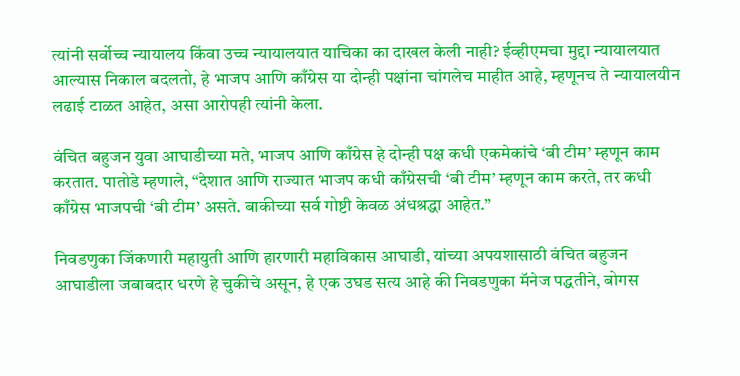त्यांनी सर्वोच्च न्यायालय किंवा उच्च न्यायालयात याचिका का दाखल केली नाही? ईव्हीएमचा मुद्दा न्यायालयात आल्यास निकाल बदलतो, हे भाजप आणि काँग्रेस या दोन्ही पक्षांना चांगलेच माहीत आहे, म्हणूनच ते न्यायालयीन लढाई टाळत आहेत, असा आरोपही त्यांनी केला.

वंचित बहुजन युवा आघाडीच्या मते, भाजप आणि काँग्रेस हे दोन्ही पक्ष कधी एकमेकांचे ‘बी टीम’ म्हणून काम करतात. पातोडे म्हणाले, “देशात आणि राज्यात भाजप कधी काँग्रेसची ‘बी टीम’ म्हणून काम करते, तर कधी काँग्रेस भाजपची ‘बी टीम’ असते. बाकीच्या सर्व गोष्टी केवळ अंधश्रद्धा आहेत.”

निवडणुका जिंकणारी महायुती आणि हारणारी महाविकास आघाडी, यांच्या अपयशासाठी वंचित बहुजन आघाडीला जबाबदार धरणे हे चुकीचे असून, हे एक उघड सत्य आहे की निवडणुका मॅनेज पद्धतीने, बोगस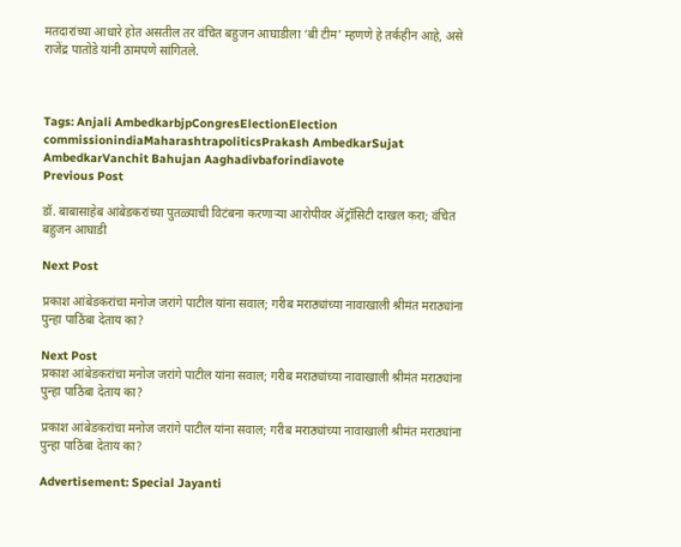मतदारांच्या आधारे होत असतील तर वंचित बहुजन आघाडीला ‘बी टीम’ म्हणणे हे तर्कहीन आहे, असे राजेंद्र पातोडे यांनी ठामपणे सांगितले.



Tags: Anjali AmbedkarbjpCongresElectionElection commissionindiaMaharashtrapoliticsPrakash AmbedkarSujat AmbedkarVanchit Bahujan Aaghadivbaforindiavote
Previous Post

डॉ. बाबासाहेब आंबेडकरांच्या पुतळ्याची विटंबना करणाऱ्या आरोपीवर ॲट्रॉसिटी दाखल करा; वंचित बहुजन आघाडी

Next Post

प्रकाश आंबेडकरांचा मनोज जरांगे पाटील यांना सवाल; गरीब मराठ्यांच्या नावाखाली श्रीमंत मराठ्यांना पुन्हा पाठिंबा देताय का?

Next Post
प्रकाश आंबेडकरांचा मनोज जरांगे पाटील यांना सवाल; गरीब मराठ्यांच्या नावाखाली श्रीमंत मराठ्यांना पुन्हा पाठिंबा देताय का?

प्रकाश आंबेडकरांचा मनोज जरांगे पाटील यांना सवाल; गरीब मराठ्यांच्या नावाखाली श्रीमंत मराठ्यांना पुन्हा पाठिंबा देताय का?

Advertisement: Special Jayanti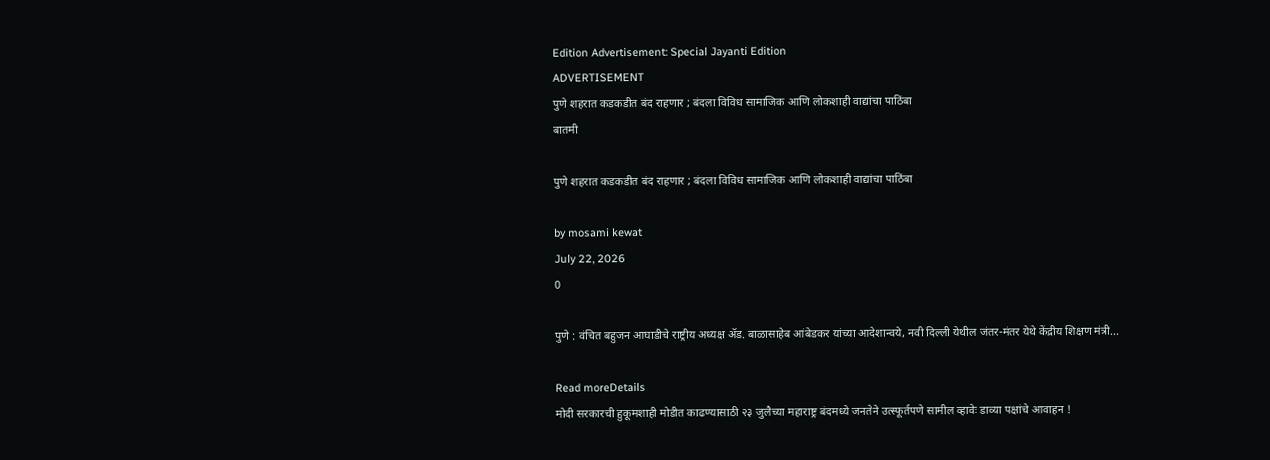Edition Advertisement: Special Jayanti Edition
ADVERTISEMENT
पुणे शहरात कडकडीत बंद राहणार ; बंदला विविध सामाजिक आणि लोकशाही वाद्यांचा पाठिंबा
बातमी

पुणे शहरात कडकडीत बंद राहणार ; बंदला विविध सामाजिक आणि लोकशाही वाद्यांचा पाठिंबा

by mosami kewat
July 22, 2026
0

पुणे : वंचित बहुजन आघाडीचे राष्ट्रीय अध्यक्ष ॲड. बाळासाहेब आंबेडकर यांच्या आदेशान्वये, नवी दिल्ली येथील जंतर-मंतर येथे केंद्रीय शिक्षण मंत्री...

Read moreDetails
मोदी सरकारची हुकूमशाही मोडीत काढण्यासाठी २३ जुलैच्या महाराष्ट्र बंदमध्ये जनतेने उत्स्फूर्तपणे सामील व्हावेः डाव्या पक्षांचे आवाहन !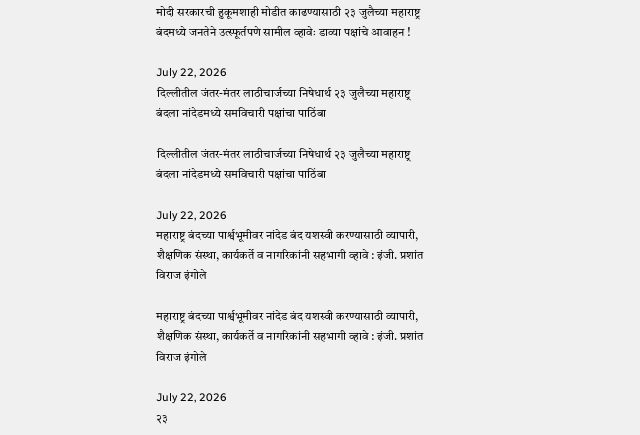मोदी सरकारची हुकूमशाही मोडीत काढण्यासाठी २३ जुलैच्या महाराष्ट्र बंदमध्ये जनतेने उत्स्फूर्तपणे सामील व्हावेः डाव्या पक्षांचे आवाहन !

July 22, 2026
दिल्लीतील जंतर-मंतर लाठीचार्जच्या निषेधार्थ २३ जुलैच्या महाराष्ट्र बंदला नांदेडमध्ये समविचारी पक्षांचा पाठिंबा

दिल्लीतील जंतर-मंतर लाठीचार्जच्या निषेधार्थ २३ जुलैच्या महाराष्ट्र बंदला नांदेडमध्ये समविचारी पक्षांचा पाठिंबा

July 22, 2026
महाराष्ट्र बंदच्या पार्श्वभूमीवर नांदेड बंद यशस्वी करण्यासाठी व्यापारी, शैक्षणिक संस्था, कार्यकर्ते व नागरिकांनी सहभागी व्हावे : इंजी. प्रशांत विराज इंगोले

महाराष्ट्र बंदच्या पार्श्वभूमीवर नांदेड बंद यशस्वी करण्यासाठी व्यापारी, शैक्षणिक संस्था, कार्यकर्ते व नागरिकांनी सहभागी व्हावे : इंजी. प्रशांत विराज इंगोले

July 22, 2026
२३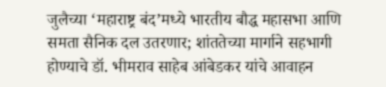जुलैच्या ‘महाराष्ट्र बंद’मध्ये भारतीय बौद्ध महासभा आणि समता सैनिक दल उतरणार; शांततेच्या मार्गाने सहभागी होण्याचे डॉ. भीमराव साहेब आंबेडकर यांचे आवाहन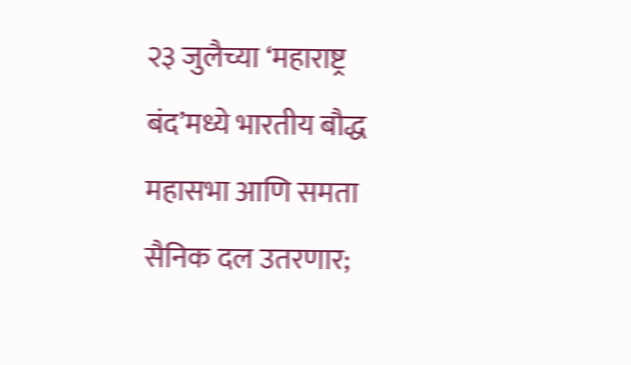२३ जुलैच्या ‘महाराष्ट्र बंद’मध्ये भारतीय बौद्ध महासभा आणि समता सैनिक दल उतरणार;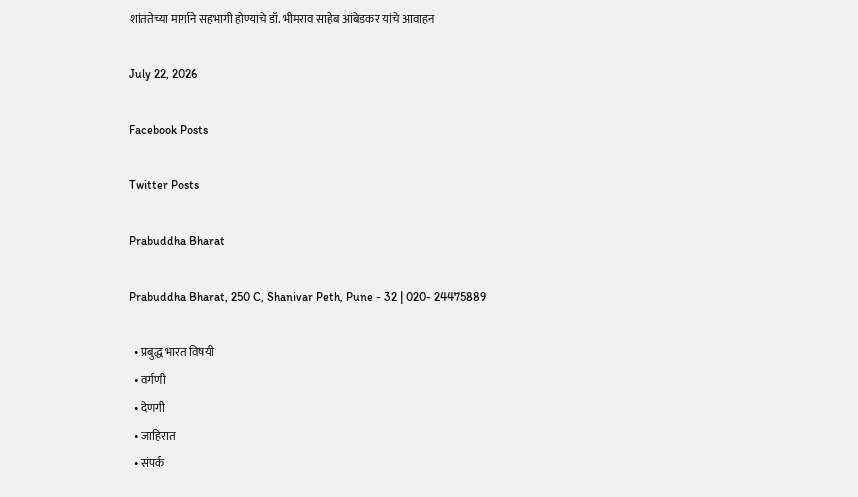शांततेच्या मार्गाने सहभागी होण्याचे डॉ. भीमराव साहेब आंबेडकर यांचे आवाहन

July 22, 2026

Facebook Posts

Twitter Posts

Prabuddha Bharat

Prabuddha Bharat, 250 C, Shanivar Peth, Pune - 32 | 020- 24475889

  • प्रबुद्ध भारत विषयी
  • वर्गणी
  • देणगी
  • जाहिरात
  • संपर्क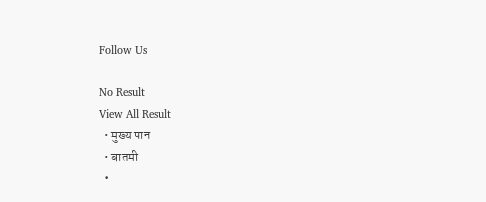Follow Us

No Result
View All Result
  • मुख्य पान
  • बातमी
  •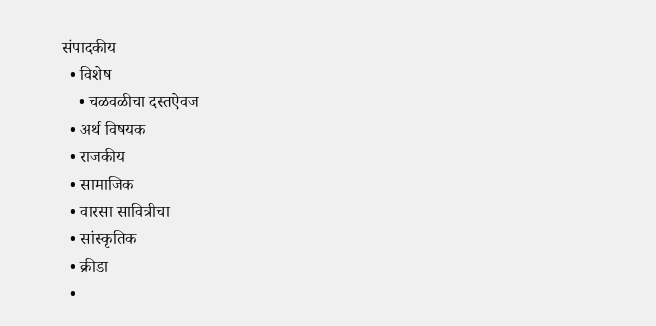संपादकीय
  • विशेष
    • चळवळीचा दस्तऐवज
  • अर्थ विषयक
  • राजकीय
  • सामाजिक
  • वारसा सावित्रीचा
  • सांस्कृतिक
  • क्रीडा
  •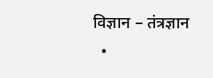विज्ञान – तंत्रज्ञान
  •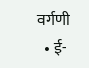वर्गणी
  • ई-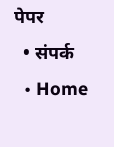पेपर
  • संपर्क
  • Home